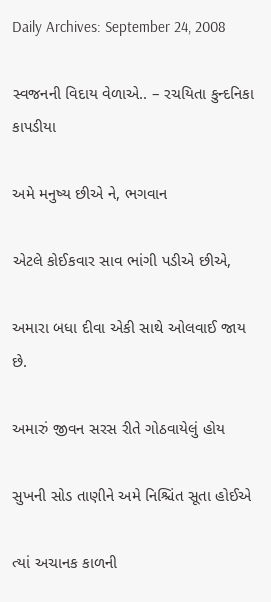Daily Archives: September 24, 2008

સ્વજનની વિદાય વેળાએ.. – રચયિતા કુન્દનિકા કાપડીયા

અમે મનુષ્ય છીએ ને, ભગવાન

એટલે કોઈકવાર સાવ ભાંગી પડીએ છીએ,

અમારા બધા દીવા એકી સાથે ઓલવાઈ જાય છે.

અમારું જીવન સરસ રીતે ગોઠવાયેલું હોય

સુખની સોડ તાણીને અમે નિશ્ચિંત સૂતા હોઈએ

ત્યાં અચાનક કાળની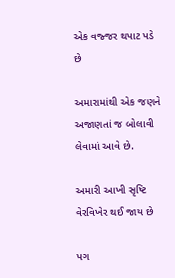એક વજ્જર થપાટ પડે છે

અમારામાંથી એક જણને અજાણતાં જ બોલાવી લેવામાં આવે છે.

અમારી આખી સૃષ્ટિ વેરવિખેર થઈ જાય છે

પગ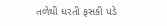તળેથી ધરતી ફસકી પડે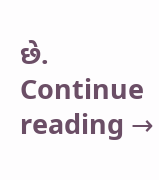છે. Continue reading →